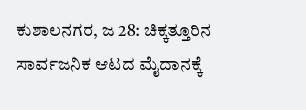ಕುಶಾಲನಗರ, ಜ 28: ಚಿಕ್ಕತ್ತೂರಿನ ಸಾರ್ವಜನಿಕ ಆಟದ ಮೈದಾನಕ್ಕೆ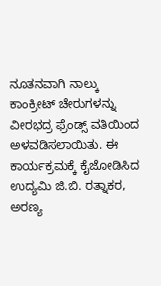ನೂತನವಾಗಿ ನಾಲ್ಕು ಕಾಂಕ್ರೀಟ್ ಚೇರುಗಳನ್ನು ವೀರಭದ್ರ ಫ್ರೆಂಡ್ಸ್ ವತಿಯಿಂದ ಅಳವಡಿಸಲಾಯಿತು. ಈ ಕಾರ್ಯಕ್ರಮಕ್ಕೆ ಕೈಜೋಡಿಸಿದ ಉದ್ಯಮಿ ಜಿ.ಬಿ. ರತ್ನಾಕರ, ಅರಣ್ಯ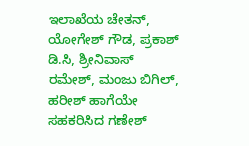ಇಲಾಖೆಯ ಚೇತನ್, ಯೋಗೇಶ್ ಗೌಡ, ಪ್ರಕಾಶ್ ಡಿ.ಸಿ, ಶ್ರೀನಿವಾಸ್ ರಮೇಶ್, ಮಂಜು ಬಿಗಿಲ್, ಹರೀಶ್ ಹಾಗೆಯೇ ಸಹಕರಿಸಿದ ಗಣೇಶ್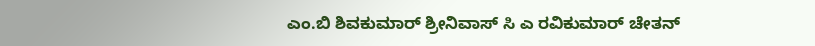ಎಂ.ಬಿ ಶಿವಕುಮಾರ್ ಶ್ರೀನಿವಾಸ್ ಸಿ ಎ ರವಿಕುಮಾರ್ ಚೇತನ್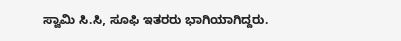ಸ್ವಾಮಿ ಸಿ.ಸಿ, ಸೂಫಿ ಇತರರು ಭಾಗಿಯಾಗಿದ್ದರು.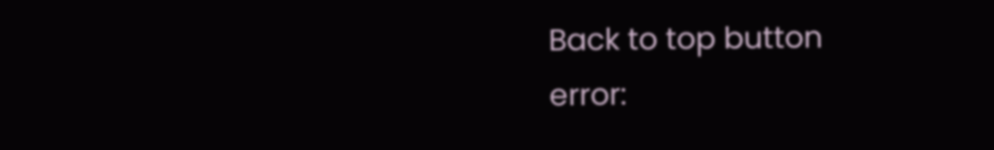Back to top button
error: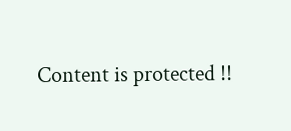Content is protected !!